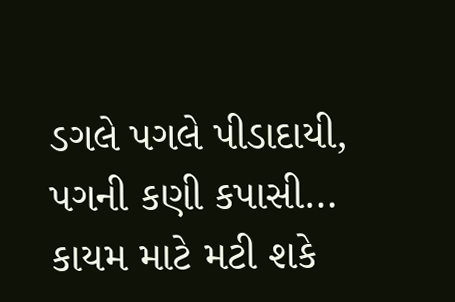ડગલે પગલે પીડાદાયી, પગની કણી કપાસી… કાયમ માટે મટી શકે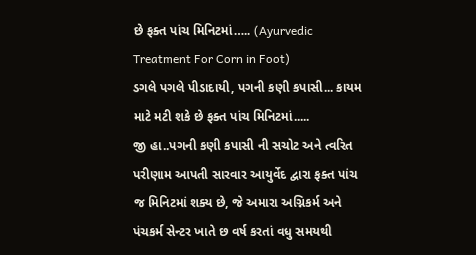છે ફક્ત પાંચ મિનિટમાં….. (Ayurvedic Treatment For Corn in Foot)
ડગલે પગલે પીડાદાયી, પગની કણી કપાસી... કાયમ માટે મટી શકે છે ફક્ત પાંચ મિનિટમાં.....
જી હા..પગની કણી કપાસી ની સચોટ અને ત્વરિત પરીણામ આપતી સારવાર આયુર્વેદ દ્વારા ફક્ત પાંચ જ મિનિટમાં શક્ય છે, જે અમારા અગ્નિકર્મ અને પંચકર્મ સેન્ટર ખાતે છ વર્ષ કરતાં વધુ સમયથી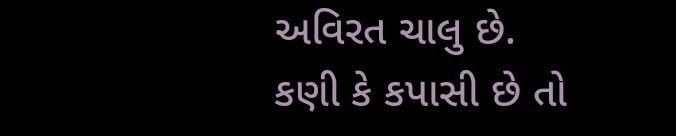અવિરત ચાલુ છે.
કણી કે કપાસી છે તો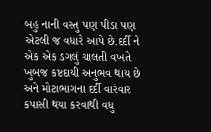બહુ નાની વસ્તુ પણ પીડા પણ એટલી જ વધારે આપે છે.દર્દી ને એક એક ડગલું ચાલતી વખતે ખુબજ કષ્ટદાયી અનુભવ થાય છે અને મોટાભાગના દર્દી વારંવાર કપાસી થયા કરવાથી વધુ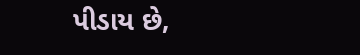પીડાય છે,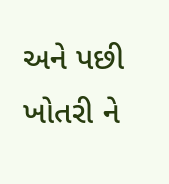અને પછી ખોતરી ને